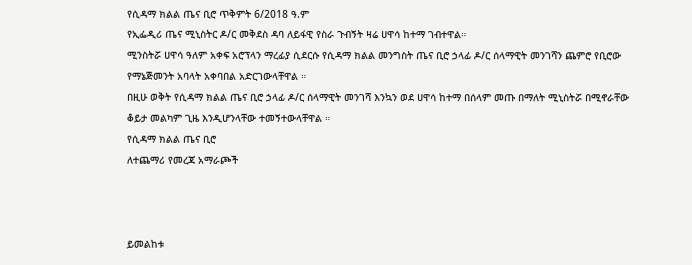የሲዳማ ክልል ጤና ቢሮ ጥቅምት 6/2018 ዓ.ም
የኢፌዲሪ ጤና ሚኒስትር ዶ/ር መቅደስ ዳባ ለይፋዊ የስራ ጉብኝት ዛሬ ሀዋሳ ከተማ ገብተዋል።
ሚንስትሯ ሀዋሳ ዓለም አቀፍ አሮፕላን ማረፊያ ሲደርሱ የሲዳማ ክልል መንግስት ጤና ቢሮ ኃላፊ ዶ/ር ሰላማዊት መንገሻን ጨምሮ የቢሮው የማኔጅመንት አባላት አቀባበል አድርገውላቸዋል ።
በዚሁ ወቅት የሲዳማ ክልል ጤና ቢሮ ኃላፊ ዶ/ር ሰላማዊት መንገሻ እንኳን ወደ ሀዋሳ ከተማ በሰላም መጡ በማለት ሚኒስትሯ በሚኖራቸው ቆይታ መልካም ጊዜ እንዲሆንላቸው ተመኝተውላቸዋል ።
የሲዳማ ክልል ጤና ቢሮ
ለተጨማሪ የመረጃ አማራጮች



ይመልከቱ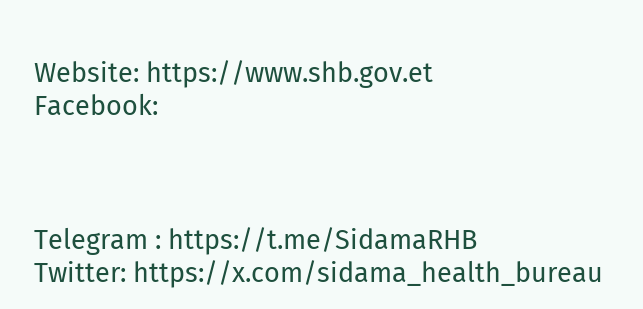Website: https://www.shb.gov.et
Facebook:



Telegram : https://t.me/SidamaRHB
Twitter: https://x.com/sidama_health_bureau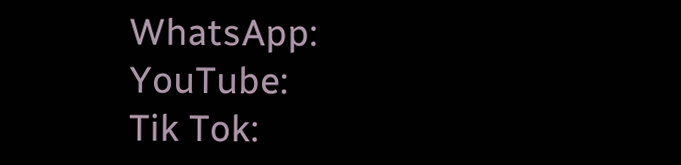WhatsApp:
YouTube:
Tik Tok: